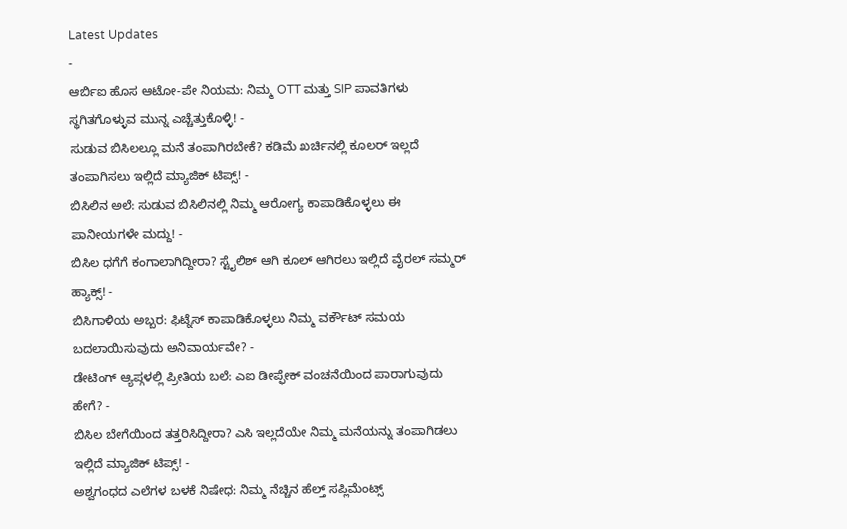Latest Updates
-
ಆರ್ಬಿಐ ಹೊಸ ಆಟೋ-ಪೇ ನಿಯಮ: ನಿಮ್ಮ OTT ಮತ್ತು SIP ಪಾವತಿಗಳು ಸ್ಥಗಿತಗೊಳ್ಳುವ ಮುನ್ನ ಎಚ್ಚೆತ್ತುಕೊಳ್ಳಿ! -
ಸುಡುವ ಬಿಸಿಲಲ್ಲೂ ಮನೆ ತಂಪಾಗಿರಬೇಕೆ? ಕಡಿಮೆ ಖರ್ಚಿನಲ್ಲಿ ಕೂಲರ್ ಇಲ್ಲದೆ ತಂಪಾಗಿಸಲು ಇಲ್ಲಿದೆ ಮ್ಯಾಜಿಕ್ ಟಿಪ್ಸ್! -
ಬಿಸಿಲಿನ ಅಲೆ: ಸುಡುವ ಬಿಸಿಲಿನಲ್ಲಿ ನಿಮ್ಮ ಆರೋಗ್ಯ ಕಾಪಾಡಿಕೊಳ್ಳಲು ಈ ಪಾನೀಯಗಳೇ ಮದ್ದು! -
ಬಿಸಿಲ ಧಗೆಗೆ ಕಂಗಾಲಾಗಿದ್ದೀರಾ? ಸ್ಟೈಲಿಶ್ ಆಗಿ ಕೂಲ್ ಆಗಿರಲು ಇಲ್ಲಿದೆ ವೈರಲ್ ಸಮ್ಮರ್ ಹ್ಯಾಕ್ಸ್! -
ಬಿಸಿಗಾಳಿಯ ಅಬ್ಬರ: ಫಿಟ್ನೆಸ್ ಕಾಪಾಡಿಕೊಳ್ಳಲು ನಿಮ್ಮ ವರ್ಕೌಟ್ ಸಮಯ ಬದಲಾಯಿಸುವುದು ಅನಿವಾರ್ಯವೇ? -
ಡೇಟಿಂಗ್ ಆ್ಯಪ್ಗಳಲ್ಲಿ ಪ್ರೀತಿಯ ಬಲೆ: ಎಐ ಡೀಪ್ಫೇಕ್ ವಂಚನೆಯಿಂದ ಪಾರಾಗುವುದು ಹೇಗೆ? -
ಬಿಸಿಲ ಬೇಗೆಯಿಂದ ತತ್ತರಿಸಿದ್ದೀರಾ? ಎಸಿ ಇಲ್ಲದೆಯೇ ನಿಮ್ಮ ಮನೆಯನ್ನು ತಂಪಾಗಿಡಲು ಇಲ್ಲಿದೆ ಮ್ಯಾಜಿಕ್ ಟಿಪ್ಸ್! -
ಅಶ್ವಗಂಧದ ಎಲೆಗಳ ಬಳಕೆ ನಿಷೇಧ: ನಿಮ್ಮ ನೆಚ್ಚಿನ ಹೆಲ್ತ್ ಸಪ್ಲಿಮೆಂಟ್ಸ್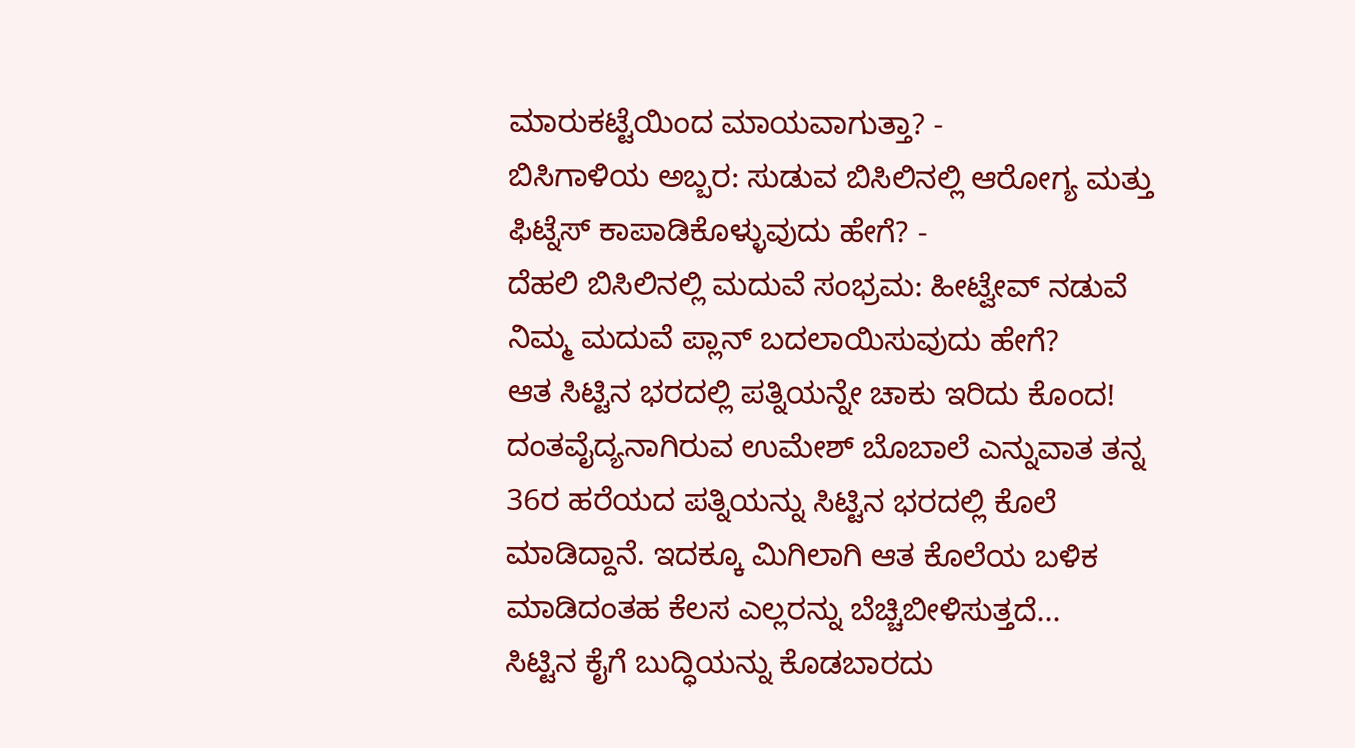ಮಾರುಕಟ್ಟೆಯಿಂದ ಮಾಯವಾಗುತ್ತಾ? -
ಬಿಸಿಗಾಳಿಯ ಅಬ್ಬರ: ಸುಡುವ ಬಿಸಿಲಿನಲ್ಲಿ ಆರೋಗ್ಯ ಮತ್ತು ಫಿಟ್ನೆಸ್ ಕಾಪಾಡಿಕೊಳ್ಳುವುದು ಹೇಗೆ? -
ದೆಹಲಿ ಬಿಸಿಲಿನಲ್ಲಿ ಮದುವೆ ಸಂಭ್ರಮ: ಹೀಟ್ವೇವ್ ನಡುವೆ ನಿಮ್ಮ ಮದುವೆ ಪ್ಲಾನ್ ಬದಲಾಯಿಸುವುದು ಹೇಗೆ?
ಆತ ಸಿಟ್ಟಿನ ಭರದಲ್ಲಿ ಪತ್ನಿಯನ್ನೇ ಚಾಕು ಇರಿದು ಕೊಂದ!
ದಂತವೈದ್ಯನಾಗಿರುವ ಉಮೇಶ್ ಬೊಬಾಲೆ ಎನ್ನುವಾತ ತನ್ನ 36ರ ಹರೆಯದ ಪತ್ನಿಯನ್ನು ಸಿಟ್ಟಿನ ಭರದಲ್ಲಿ ಕೊಲೆ ಮಾಡಿದ್ದಾನೆ. ಇದಕ್ಕೂ ಮಿಗಿಲಾಗಿ ಆತ ಕೊಲೆಯ ಬಳಿಕ ಮಾಡಿದಂತಹ ಕೆಲಸ ಎಲ್ಲರನ್ನು ಬೆಚ್ಚಿಬೀಳಿಸುತ್ತದೆ...
ಸಿಟ್ಟಿನ ಕೈಗೆ ಬುದ್ಧಿಯನ್ನು ಕೊಡಬಾರದು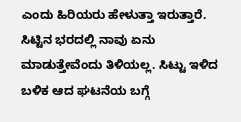ಎಂದು ಹಿರಿಯರು ಹೇಳುತ್ತಾ ಇರುತ್ತಾರೆ. ಸಿಟ್ಟಿನ ಭರದಲ್ಲಿ ನಾವು ಏನು ಮಾಡುತ್ತೇವೆಂದು ತಿಳಿಯಲ್ಲ. ಸಿಟ್ಟು ಇಳಿದ ಬಳಿಕ ಆದ ಘಟನೆಯ ಬಗ್ಗೆ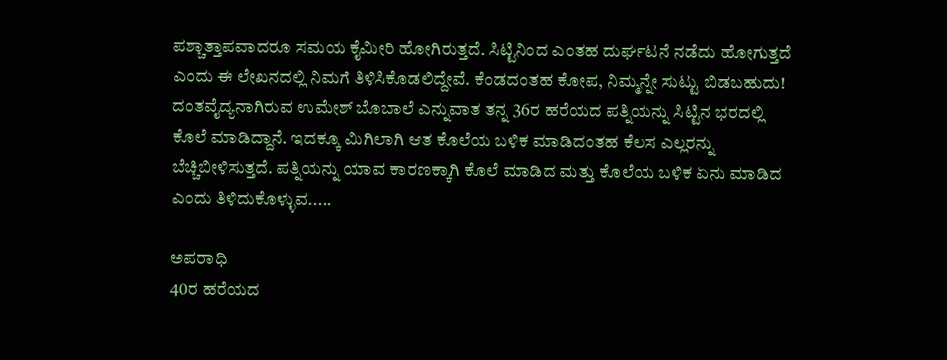ಪಶ್ಚಾತ್ತಾಪವಾದರೂ ಸಮಯ ಕೈಮೀರಿ ಹೋಗಿರುತ್ತದೆ. ಸಿಟ್ಟಿನಿಂದ ಎಂತಹ ದುರ್ಘಟನೆ ನಡೆದು ಹೋಗುತ್ತದೆ ಎಂದು ಈ ಲೇಖನದಲ್ಲಿ ನಿಮಗೆ ತಿಳಿಸಿಕೊಡಲಿದ್ದೇವೆ. ಕೆಂಡದಂತಹ ಕೋಪ, ನಿಮ್ಮನ್ನೇ ಸುಟ್ಟು ಬಿಡಬಹುದು!
ದಂತವೈದ್ಯನಾಗಿರುವ ಉಮೇಶ್ ಬೊಬಾಲೆ ಎನ್ನುವಾತ ತನ್ನ 36ರ ಹರೆಯದ ಪತ್ನಿಯನ್ನು ಸಿಟ್ಟಿನ ಭರದಲ್ಲಿ ಕೊಲೆ ಮಾಡಿದ್ದಾನೆ. ಇದಕ್ಕೂ ಮಿಗಿಲಾಗಿ ಆತ ಕೊಲೆಯ ಬಳಿಕ ಮಾಡಿದಂತಹ ಕೆಲಸ ಎಲ್ಲರನ್ನು ಬೆಚ್ಚಿಬೀಳಿಸುತ್ತದೆ. ಪತ್ನಿಯನ್ನು ಯಾವ ಕಾರಣಕ್ಕಾಗಿ ಕೊಲೆ ಮಾಡಿದ ಮತ್ತು ಕೊಲೆಯ ಬಳಿಕ ಏನು ಮಾಡಿದ ಎಂದು ತಿಳಿದುಕೊಳ್ಳುವ.....

ಅಪರಾಧಿ
40ರ ಹರೆಯದ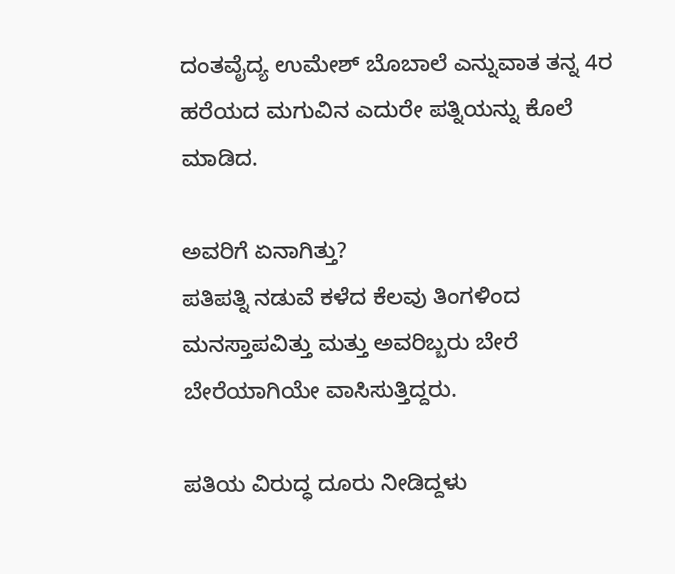ದಂತವೈದ್ಯ ಉಮೇಶ್ ಬೊಬಾಲೆ ಎನ್ನುವಾತ ತನ್ನ 4ರ ಹರೆಯದ ಮಗುವಿನ ಎದುರೇ ಪತ್ನಿಯನ್ನು ಕೊಲೆ ಮಾಡಿದ.

ಅವರಿಗೆ ಏನಾಗಿತ್ತು?
ಪತಿಪತ್ನಿ ನಡುವೆ ಕಳೆದ ಕೆಲವು ತಿಂಗಳಿಂದ ಮನಸ್ತಾಪವಿತ್ತು ಮತ್ತು ಅವರಿಬ್ಬರು ಬೇರೆ ಬೇರೆಯಾಗಿಯೇ ವಾಸಿಸುತ್ತಿದ್ದರು.

ಪತಿಯ ವಿರುದ್ಧ ದೂರು ನೀಡಿದ್ದಳು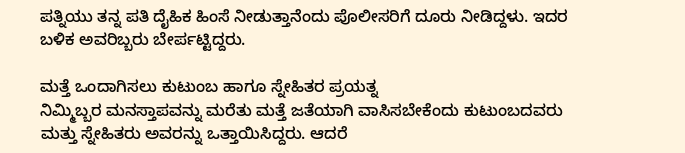ಪತ್ನಿಯು ತನ್ನ ಪತಿ ದೈಹಿಕ ಹಿಂಸೆ ನೀಡುತ್ತಾನೆಂದು ಪೊಲೀಸರಿಗೆ ದೂರು ನೀಡಿದ್ದಳು. ಇದರ ಬಳಿಕ ಅವರಿಬ್ಬರು ಬೇರ್ಪಟ್ಟಿದ್ದರು.

ಮತ್ತೆ ಒಂದಾಗಿಸಲು ಕುಟುಂಬ ಹಾಗೂ ಸ್ನೇಹಿತರ ಪ್ರಯತ್ನ
ನಿಮ್ಮಿಬ್ಬರ ಮನಸ್ತಾಪವನ್ನು ಮರೆತು ಮತ್ತೆ ಜತೆಯಾಗಿ ವಾಸಿಸಬೇಕೆಂದು ಕುಟುಂಬದವರು ಮತ್ತು ಸ್ನೇಹಿತರು ಅವರನ್ನು ಒತ್ತಾಯಿಸಿದ್ದರು. ಆದರೆ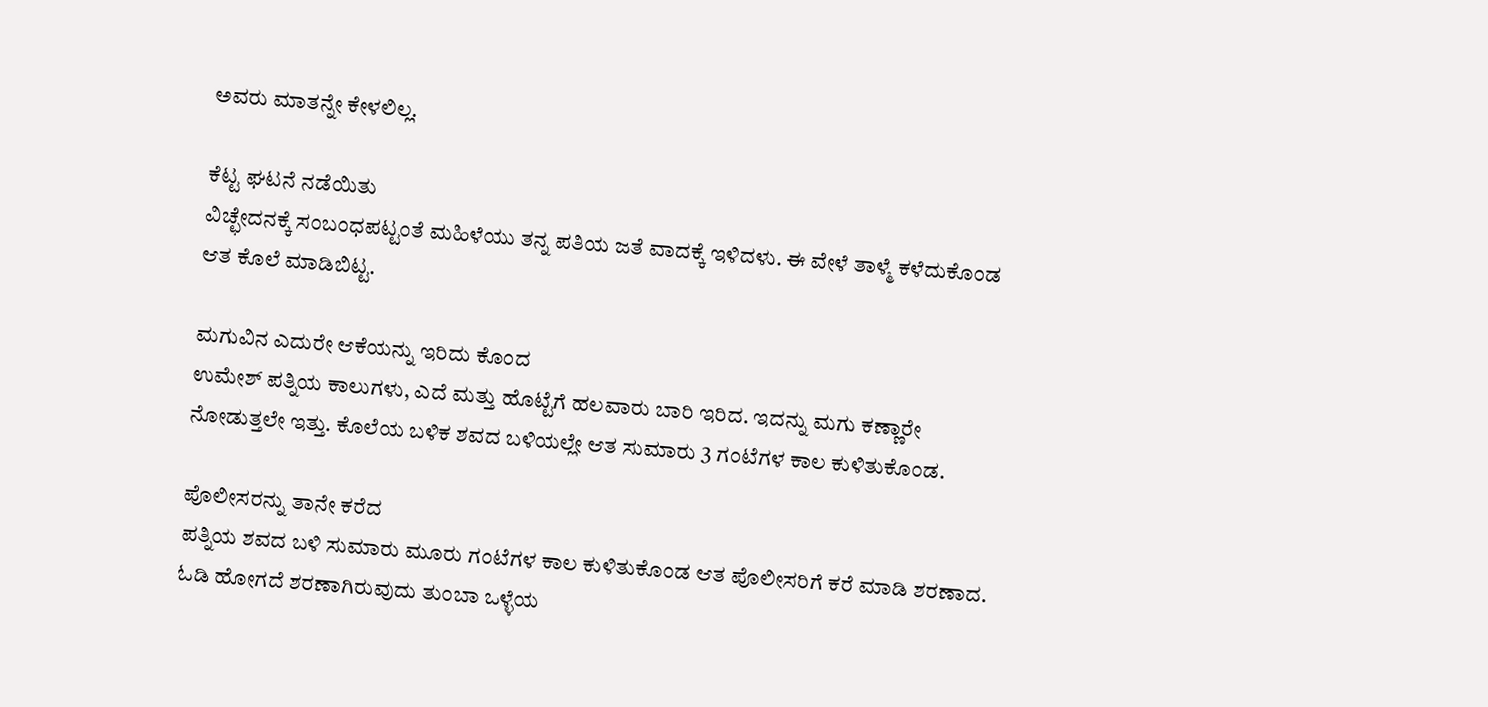ಅವರು ಮಾತನ್ನೇ ಕೇಳಲಿಲ್ಲ.

ಕೆಟ್ಟ ಘಟನೆ ನಡೆಯಿತು
ವಿಚ್ಛೇದನಕ್ಕೆ ಸಂಬಂಧಪಟ್ಟಂತೆ ಮಹಿಳೆಯು ತನ್ನ ಪತಿಯ ಜತೆ ವಾದಕ್ಕೆ ಇಳಿದಳು. ಈ ವೇಳೆ ತಾಳ್ಮೆ ಕಳೆದುಕೊಂಡ ಆತ ಕೊಲೆ ಮಾಡಿಬಿಟ್ಟ.

ಮಗುವಿನ ಎದುರೇ ಆಕೆಯನ್ನು ಇರಿದು ಕೊಂದ
ಉಮೇಶ್ ಪತ್ನಿಯ ಕಾಲುಗಳು, ಎದೆ ಮತ್ತು ಹೊಟ್ಟೆಗೆ ಹಲವಾರು ಬಾರಿ ಇರಿದ. ಇದನ್ನು ಮಗು ಕಣ್ಣಾರೇ ನೋಡುತ್ತಲೇ ಇತ್ತು. ಕೊಲೆಯ ಬಳಿಕ ಶವದ ಬಳಿಯಲ್ಲೇ ಆತ ಸುಮಾರು 3 ಗಂಟೆಗಳ ಕಾಲ ಕುಳಿತುಕೊಂಡ.

ಪೊಲೀಸರನ್ನು ತಾನೇ ಕರೆದ
ಪತ್ನಿಯ ಶವದ ಬಳಿ ಸುಮಾರು ಮೂರು ಗಂಟೆಗಳ ಕಾಲ ಕುಳಿತುಕೊಂಡ ಆತ ಪೊಲೀಸರಿಗೆ ಕರೆ ಮಾಡಿ ಶರಣಾದ. ಓಡಿ ಹೋಗದೆ ಶರಣಾಗಿರುವುದು ತುಂಬಾ ಒಳ್ಳೆಯ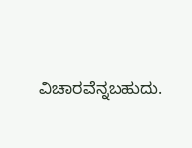ವಿಚಾರವೆನ್ನಬಹುದು.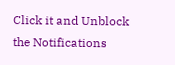Click it and Unblock the Notifications